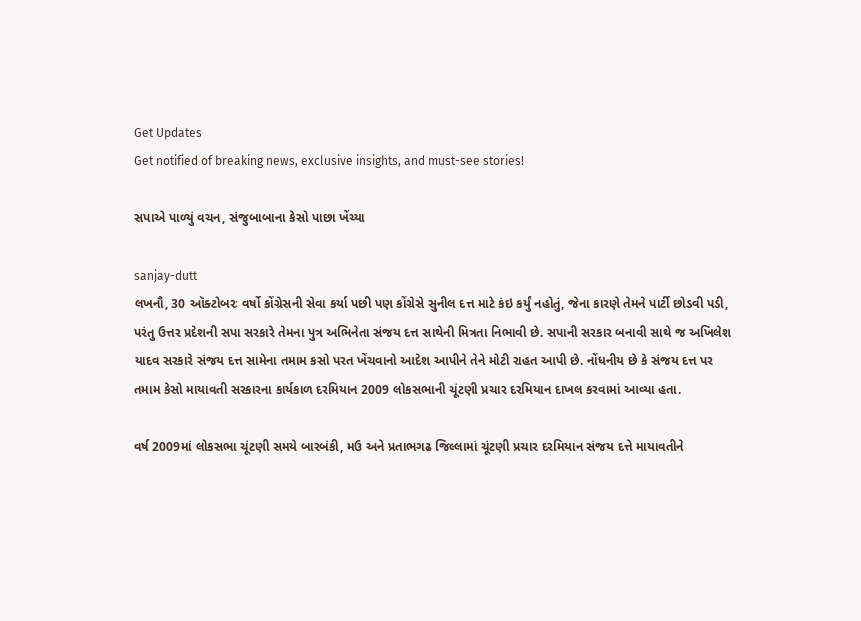Get Updates
Get notified of breaking news, exclusive insights, and must-see stories!

સપાએ પાળ્યું વચન, સંજુબાબાના કેસો પાછા ખેંચ્યા

sanjay-dutt
લખનૌ, 30 ઑક્ટોબરઃ વર્ષો કોંગ્રેસની સેવા કર્યા પછી પણ કોંગ્રેસે સુનીલ દત્ત માટે કંઇ કર્યું નહોતું, જેના કારણે તેમને પાર્ટી છોડવી પડી, પરંતુ ઉત્તર પ્રદેશની સપા સરકારે તેમના પુત્ર અભિનેતા સંજય દત્ત સાથેની મિત્રતા નિભાવી છે. સપાની સરકાર બનાવી સાથે જ અખિલેશ યાદવ સરકારે સંજય દત્ત સામેના તમામ કસો પરત ખેંચવાનો આદેશ આપીને તેને મોટી રાહત આપી છે. નોંધનીય છે કે સંજય દત્ત પર તમામ કેસો માયાવતી સરકારના કાર્યકાળ દરમિયાન 2009 લોકસભાની ચૂંટણી પ્રચાર દરમિયાન દાખલ કરવામાં આવ્યા હતા.

વર્ષ 2009માં લોકસભા ચૂંટણી સમયે બારબંકી, મઉ અને પ્રતાભગઢ જિલ્લામાં ચૂંટણી પ્રચાર દરમિયાન સંજય દત્તે માયાવતીને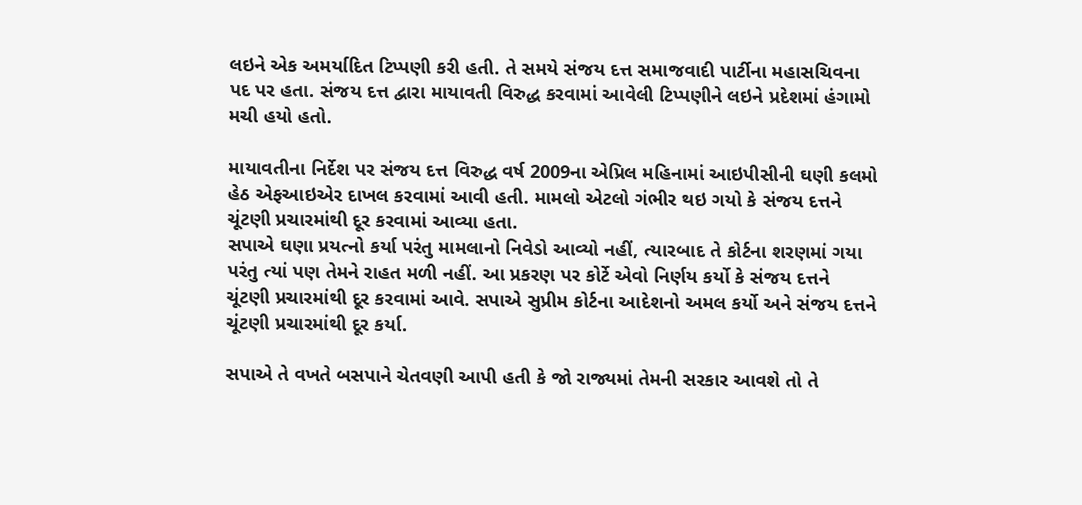લઇને એક અમર્યાદિત ટિપ્પણી કરી હતી. તે સમયે સંજય દત્ત સમાજવાદી પાર્ટીના મહાસચિવના પદ પર હતા. સંજય દત્ત દ્વારા માયાવતી વિરુદ્ધ કરવામાં આવેલી ટિપ્પણીને લઇને પ્રદેશમાં હંગામો મચી હયો હતો.

માયાવતીના નિર્દેશ પર સંજય દત્ત વિરુદ્ધ વર્ષ 2009ના એપ્રિલ મહિનામાં આઇપીસીની ઘણી કલમો હેઠ એફઆઇએર દાખલ કરવામાં આવી હતી. મામલો એટલો ગંભીર થઇ ગયો કે સંજય દત્તને ચૂંટણી પ્રચારમાંથી દૂર કરવામાં આવ્યા હતા.
સપાએ ઘણા પ્રયત્નો કર્યા પરંતુ મામલાનો નિવેડો આવ્યો નહીં, ત્યારબાદ તે કોર્ટના શરણમાં ગયા પરંતુ ત્યાં પણ તેમને રાહત મળી નહીં. આ પ્રકરણ પર કોર્ટે એવો નિર્ણય કર્યો કે સંજય દત્તને ચૂંટણી પ્રચારમાંથી દૂર કરવામાં આવે. સપાએ સુપ્રીમ કોર્ટના આદેશનો અમલ કર્યો અને સંજય દત્તને ચૂંટણી પ્રચારમાંથી દૂર કર્યા.

સપાએ તે વખતે બસપાને ચેતવણી આપી હતી કે જો રાજ્યમાં તેમની સરકાર આવશે તો તે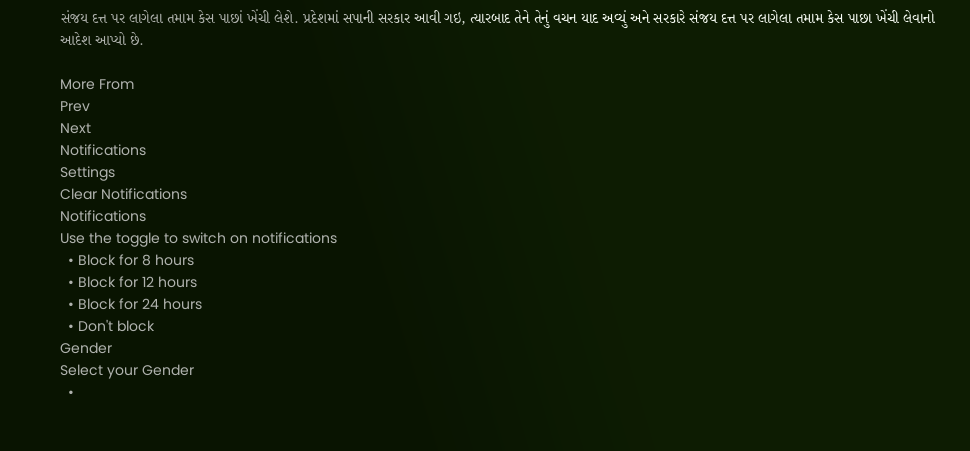સંજય દત્ત પર લાગેલા તમામ કેસ પાછાં ખેંચી લેશે. પ્રદેશમાં સપાની સરકાર આવી ગઇ, ત્યારબાદ તેને તેનું વચન યાદ અવ્યું અને સરકારે સંજય દત્ત પર લાગેલા તમામ કેસ પાછા ખેંચી લેવાનો આદેશ આપ્યો છે.

More From
Prev
Next
Notifications
Settings
Clear Notifications
Notifications
Use the toggle to switch on notifications
  • Block for 8 hours
  • Block for 12 hours
  • Block for 24 hours
  • Don't block
Gender
Select your Gender
  •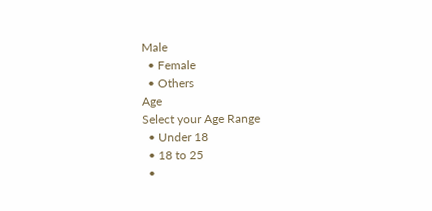Male
  • Female
  • Others
Age
Select your Age Range
  • Under 18
  • 18 to 25
  •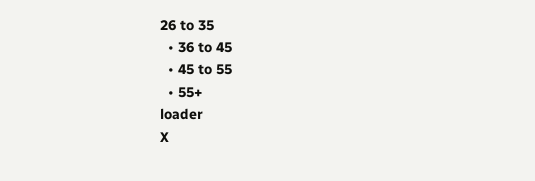26 to 35
  • 36 to 45
  • 45 to 55
  • 55+
loader
X